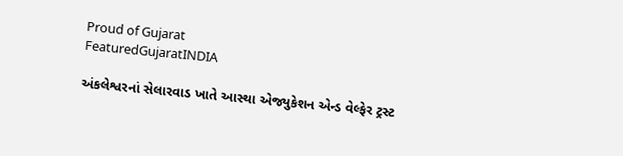Proud of Gujarat
FeaturedGujaratINDIA

અંકલેશ્વરનાં સેલારવાડ ખાતે આસ્થા એજ્યુકેશન એન્ડ વેલ્ફેર ટ્રસ્ટ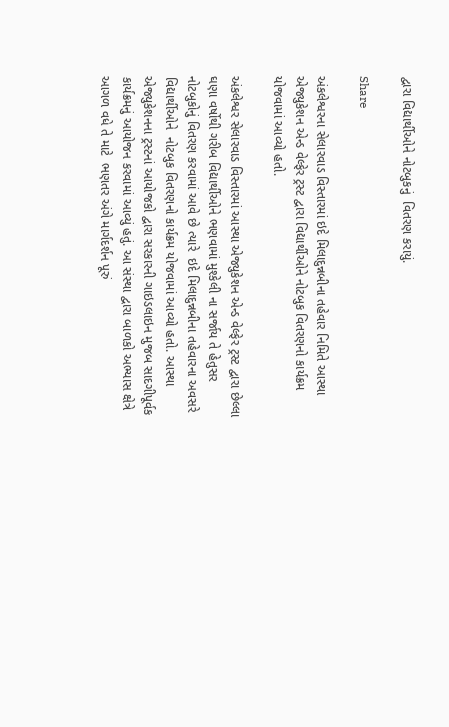દ્વારા વિદ્યાર્થીઓને નોટબુકનું  વિતરણ કરાયું.

Share

અંકલેશ્વરના સેલારવાડ વિસ્તારમાં ઇદે મિલાદુન્નબીના તહેવાર નિમિતે આસ્થા એજ્યુકેશન એન્ડ વેલ્ફેર ટ્રસ્ટ દ્વારા વિદ્યાર્થીઓને નોટબુક વિતરણનો કાર્યક્રમ યોજવામાં આવ્યો હતો.

અંકલેશ્વર સેલારવાડ વિસ્તારમાં આસ્થા એજ્યુકેશન એન્ડ વેલ્ફેર ટ્રસ્ટ દ્વારા છેલ્લા ઘણા વર્ષોથી ગરીબ વિદ્યાર્થીઓને ભણવામાં મુશ્કેલી ના સર્જાય તે હેતુસર નોટબુકોનું વિતરણ કરવામાં આવે છે ત્યારે  ઇદે મિલાદુન્નબીના તહેવારના અવસરે  વિદ્યાર્થીઓને  નોટબુક વિતરણનો કાર્યક્રમ યોજવામાં આવ્યો હતો. આસ્થા એજ્યુકેશનના ટ્રસ્ટનાં આયોજકો દ્વારા સરકારની ગાઇડલાઇન મુજબ સાદગીપૂર્વક કાર્યક્રમનું આયોજન કરવામાં આવ્યું હતું. આ સંસ્થા દ્વારા બાળકો અભ્યાસ ક્ષેત્રે આગળ વધે તે માટે  ભણતર અંગે માર્ગદર્શન પૂરું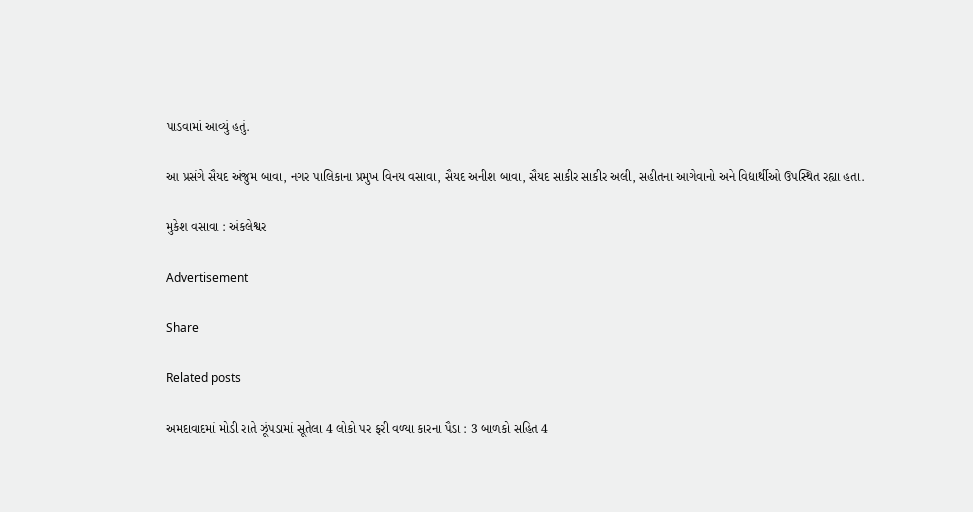પાડવામાં આવ્યું હતું.

આ પ્રસંગે સૈયદ અંજુમ બાવા, નગર પાલિકાના પ્રમુખ વિનય વસાવા, સૈયદ અનીશ બાવા, સૈયદ સાકીર સાકીર અલી, સહીતના આગેવાનો અને વિદ્યાર્થીઓ ઉપસ્થિત રહ્યા હતા.

મુકેશ વસાવા : અંકલેશ્વર

Advertisement

Share

Related posts

અમદાવાદમાં મોડી રાતે ઝૂંપડામાં સૂતેલા 4 લોકો પર ફરી વળ્યા કારના પૈડા : 3 બાળકો સહિત 4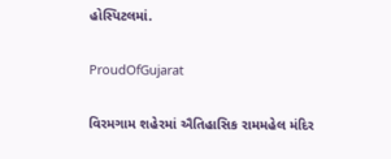હોસ્પિટલમાં.

ProudOfGujarat

વિરમગામ શહેરમાં ઐતિહાસિક રામમહેલ મંદિર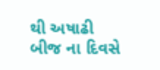થી અષાઢી બીજ ના દિવસે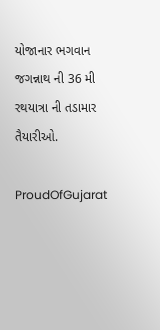યોજાનાર ભગવાન જગન્નાથ ની 36 મી રથયાત્રા ની તડામાર તૈયારીઓ.

ProudOfGujarat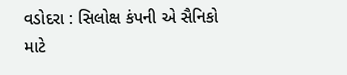વડોદરા : સિલોક્ષ કંપની એ સૈનિકો માટે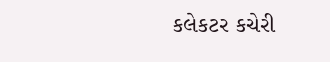કલેકટર કચેરી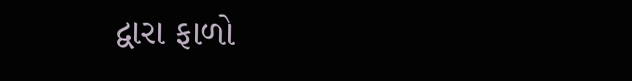દ્વારા ફાળો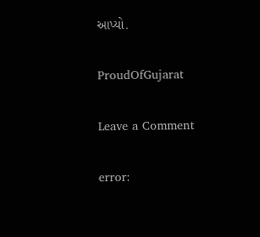આપ્યો.

ProudOfGujarat

Leave a Comment

error: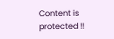Content is protected !!